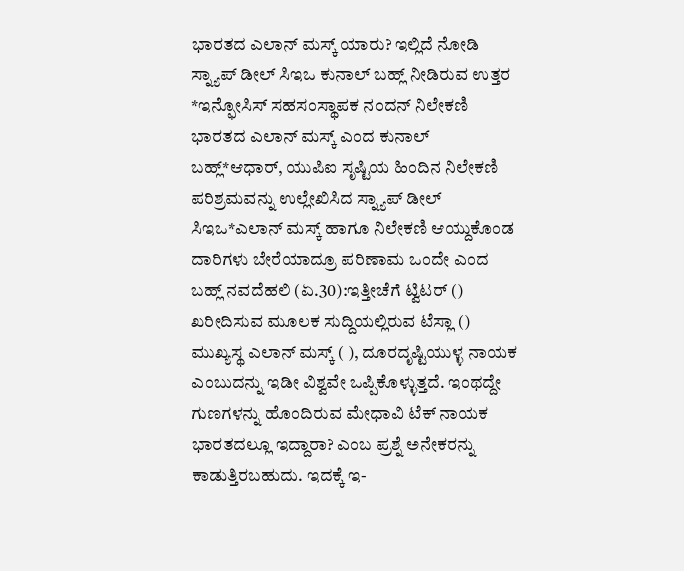ಭಾರತದ ಎಲಾನ್ ಮಸ್ಕ್ ಯಾರು? ಇಲ್ಲಿದೆ ನೋಡಿ ಸ್ನ್ಯಾಪ್ ಡೀಲ್ ಸಿಇಒ ಕುನಾಲ್ ಬಹ್ಲ್ ನೀಡಿರುವ ಉತ್ತರ *ಇನ್ಫೋಸಿಸ್ ಸಹಸಂಸ್ಥಾಪಕ ನಂದನ್ ನಿಲೇಕಣಿ ಭಾರತದ ಎಲಾನ್ ಮಸ್ಕ್ ಎಂದ ಕುನಾಲ್ ಬಹ್ಲ್*ಆಧಾರ್, ಯುಪಿಐ ಸೃಷ್ಟಿಯ ಹಿಂದಿನ ನಿಲೇಕಣಿ ಪರಿಶ್ರಮವನ್ನು ಉಲ್ಲೇಖಿಸಿದ ಸ್ನ್ಯಾಪ್ ಡೀಲ್ ಸಿಇಒ*ಎಲಾನ್ ಮಸ್ಕ್ ಹಾಗೂ ನಿಲೇಕಣಿ ಆಯ್ದುಕೊಂಡ ದಾರಿಗಳು ಬೇರೆಯಾದ್ರೂ ಪರಿಣಾಮ ಒಂದೇ ಎಂದ ಬಹ್ಲ್ ನವದೆಹಲಿ (ಏ.30):ಇತ್ತೀಚೆಗೆ ಟ್ವಿಟರ್ () ಖರೀದಿಸುವ ಮೂಲಕ ಸುದ್ದಿಯಲ್ಲಿರುವ ಟೆಸ್ಲಾ () ಮುಖ್ಯಸ್ಥ ಎಲಾನ್ ಮಸ್ಕ್ ( ), ದೂರದೃಷ್ಟಿಯುಳ್ಳ ನಾಯಕ ಎಂಬುದನ್ನು ಇಡೀ ವಿಶ್ವವೇ ಒಪ್ಪಿಕೊಳ್ಳುತ್ತದೆ. ಇಂಥದ್ದೇ ಗುಣಗಳನ್ನು ಹೊಂದಿರುವ ಮೇಧಾವಿ ಟೆಕ್ ನಾಯಕ ಭಾರತದಲ್ಲೂ ಇದ್ದಾರಾ? ಎಂಬ ಪ್ರಶ್ನೆ ಅನೇಕರನ್ನು ಕಾಡುತ್ತಿರಬಹುದು. ಇದಕ್ಕೆ ಇ-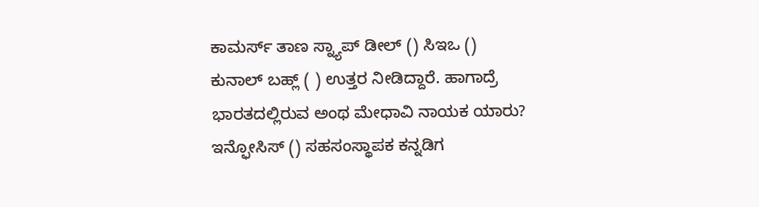ಕಾಮರ್ಸ್ ತಾಣ ಸ್ನ್ಯಾಪ್ ಡೀಲ್ () ಸಿಇಒ () ಕುನಾಲ್ ಬಹ್ಲ್ ( ) ಉತ್ತರ ನೀಡಿದ್ದಾರೆ. ಹಾಗಾದ್ರೆ ಭಾರತದಲ್ಲಿರುವ ಅಂಥ ಮೇಧಾವಿ ನಾಯಕ ಯಾರು? ಇನ್ಫೋಸಿಸ್ () ಸಹಸಂಸ್ಥಾಪಕ ಕನ್ನಡಿಗ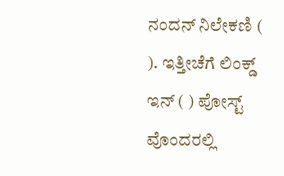ನಂದನ್ ನಿಲೇಕಣಿ ( ). ಇತ್ತೀಚೆಗೆ ಲಿಂಕ್ಡ್ ಇನ್ ( ) ಪೋಸ್ಟ್ ವೊಂದರಲ್ಲಿ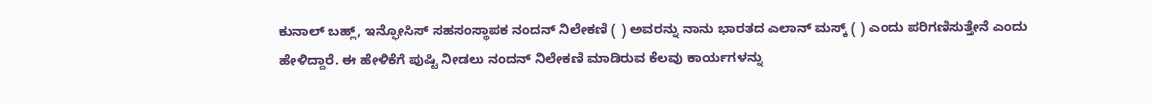ಕುನಾಲ್ ಬಹ್ಲ್, ಇನ್ಫೋಸಿಸ್ ಸಹಸಂಸ್ಥಾಪಕ ನಂದನ್ ನಿಲೇಕಣಿ ( ) ಅವರನ್ನು ನಾನು ಭಾರತದ ಎಲಾನ್ ಮಸ್ಕ್ ( ) ಎಂದು ಪರಿಗಣಿಸುತ್ತೇನೆ ಎಂದು ಹೇಳಿದ್ದಾರೆ. ಈ ಹೇಳಿಕೆಗೆ ಪುಷ್ಟಿ ನೀಡಲು ನಂದನ್ ನಿಲೇಕಣಿ ಮಾಡಿರುವ ಕೆಲವು ಕಾರ್ಯಗಳನ್ನು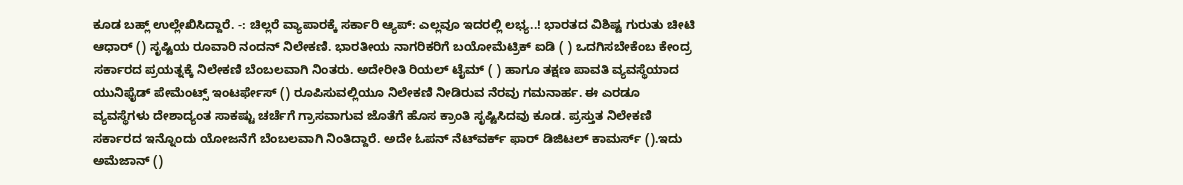ಕೂಡ ಬಹ್ಲ್ ಉಲ್ಲೇಖಿಸಿದ್ದಾರೆ. -: ಚಿಲ್ಲರೆ ವ್ಯಾಪಾರಕ್ಕೆ ಸರ್ಕಾರಿ ಆ್ಯಪ್‌: ಎಲ್ಲವೂ ಇದರಲ್ಲಿ ಲಭ್ಯ..! ಭಾರತದ ವಿಶಿಷ್ಟ ಗುರುತು ಚೀಟಿ ಆಧಾರ್ () ಸೃಷ್ಟಿಯ ರೂವಾರಿ ನಂದನ್ ನಿಲೇಕಣಿ. ಭಾರತೀಯ ನಾಗರಿಕರಿಗೆ ಬಯೋಮೆಟ್ರಿಕ್ ಐಡಿ ( ) ಒದಗಿಸಬೇಕೆಂಬ ಕೇಂದ್ರ ಸರ್ಕಾರದ ಪ್ರಯತ್ನಕ್ಕೆ ನಿಲೇಕಣಿ ಬೆಂಬಲವಾಗಿ ನಿಂತರು. ಅದೇರೀತಿ ರಿಯಲ್ ಟೈಮ್ ( ) ಹಾಗೂ ತಕ್ಷಣ ಪಾವತಿ ವ್ಯವಸ್ಥೆಯಾದ ಯುನಿಫೈಡ್ ಪೇಮೆಂಟ್ಸ್ ಇಂಟರ್ಫೇಸ್ () ರೂಪಿಸುವಲ್ಲಿಯೂ ನಿಲೇಕಣಿ ನೀಡಿರುವ ನೆರವು ಗಮನಾರ್ಹ. ಈ ಎರಡೂ ವ್ಯವಸ್ಥೆಗಳು ದೇಶಾದ್ಯಂತ ಸಾಕಷ್ಟು ಚರ್ಚೆಗೆ ಗ್ರಾಸವಾಗುವ ಜೊತೆಗೆ ಹೊಸ ಕ್ರಾಂತಿ ಸೃಷ್ಟಿಸಿದವು ಕೂಡ. ಪ್ರಸ್ತುತ ನಿಲೇಕಣಿ ಸರ್ಕಾರದ ಇನ್ನೊಂದು ಯೋಜನೆಗೆ ಬೆಂಬಲವಾಗಿ ನಿಂತಿದ್ದಾರೆ. ಅದೇ ಓಪನ್‌ ನೆಟ್‌ವರ್ಕ್ ಫಾರ್‌ ಡಿಜಿಟಲ್‌ ಕಾಮರ್ಸ್‌ ().ಇದು ಅಮೆಜಾನ್‌ ()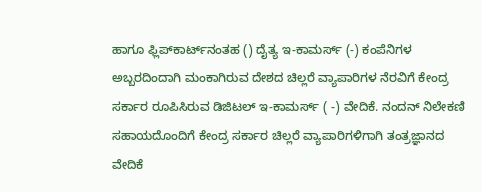ಹಾಗೂ ಫ್ಲಿಪ್‌ಕಾರ್ಟ್‌ನಂತಹ () ದೈತ್ಯ ಇ-ಕಾಮರ್ಸ್‌ (-) ಕಂಪೆನಿಗಳ ಅಬ್ಬರದಿಂದಾಗಿ ಮಂಕಾಗಿರುವ ದೇಶದ ಚಿಲ್ಲರೆ ವ್ಯಾಪಾರಿಗಳ ನೆರವಿಗೆ ಕೇಂದ್ರ ಸರ್ಕಾರ ರೂಪಿಸಿರುವ ಡಿಜಿಟಲ್ ಇ-ಕಾಮರ್ಸ್ ( -) ವೇದಿಕೆ. ನಂದನ್‌ ನಿಲೇಕಣಿ ಸಹಾಯದೊಂದಿಗೆ ಕೇಂದ್ರ ಸರ್ಕಾರ ಚಿಲ್ಲರೆ ವ್ಯಾಪಾರಿಗಳಿಗಾಗಿ ತಂತ್ರಜ್ಞಾನದ ವೇದಿಕೆ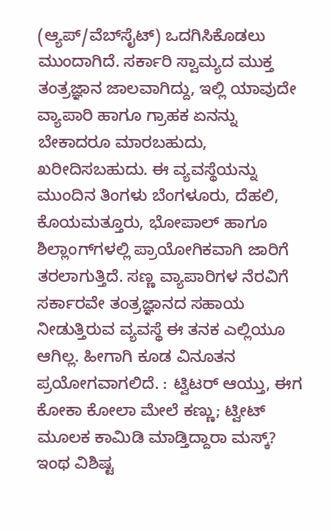(ಆ್ಯಪ್‌/ವೆಬ್‌ಸೈಟ್‌) ಒದಗಿಸಿಕೊಡಲು ಮುಂದಾಗಿದೆ. ಸರ್ಕಾರಿ ಸ್ವಾಮ್ಯದ ಮುಕ್ತ ತಂತ್ರಜ್ಞಾನ ಜಾಲವಾಗಿದ್ದು, ಇಲ್ಲಿ ಯಾವುದೇ ವ್ಯಾಪಾರಿ ಹಾಗೂ ಗ್ರಾಹಕ ಏನನ್ನು ಬೇಕಾದರೂ ಮಾರಬಹುದು, ಖರೀದಿಸಬಹುದು. ಈ ವ್ಯವಸ್ಥೆಯನ್ನು ಮುಂದಿನ ತಿಂಗಳು ಬೆಂಗಳೂರು, ದೆಹಲಿ, ಕೊಯಮತ್ತೂರು, ಭೋಪಾಲ್‌ ಹಾಗೂ ಶಿಲ್ಲಾಂಗ್‌ಗಳಲ್ಲಿ ಪ್ರಾಯೋಗಿಕವಾಗಿ ಜಾರಿಗೆ ತರಲಾಗುತ್ತಿದೆ. ಸಣ್ಣ ವ್ಯಾಪಾರಿಗಳ ನೆರವಿಗೆ ಸರ್ಕಾರವೇ ತಂತ್ರಜ್ಞಾನದ ಸಹಾಯ ನೀಡುತ್ತಿರುವ ವ್ಯವಸ್ಥೆ ಈ ತನಕ ಎಲ್ಲಿಯೂ ಆಗಿಲ್ಲ. ಹೀಗಾಗಿ ಕೂಡ ವಿನೂತನ ಪ್ರಯೋಗವಾಗಲಿದೆ. : ಟ್ವಿಟರ್ ಆಯ್ತು, ಈಗ ಕೋಕಾ ಕೋಲಾ ಮೇಲೆ ಕಣ್ಣು; ಟ್ವೀಟ್ ಮೂಲಕ ಕಾಮಿಡಿ ಮಾಡ್ತಿದ್ದಾರಾ ಮಸ್ಕ್? ಇಂಥ ವಿಶಿಷ್ಟ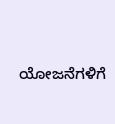ಯೋಜನೆಗಳಿಗೆ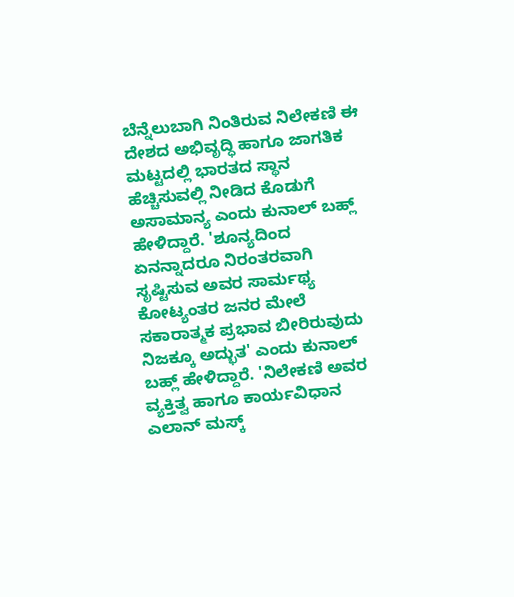ಬೆನ್ನೆಲುಬಾಗಿ ನಿಂತಿರುವ ನಿಲೇಕಣಿ ಈ ದೇಶದ ಅಭಿವೃದ್ಧಿ ಹಾಗೂ ಜಾಗತಿಕ ಮಟ್ಟದಲ್ಲಿ ಭಾರತದ ಸ್ಥಾನ ಹೆಚ್ಚಿಸುವಲ್ಲಿ ನೀಡಿದ ಕೊಡುಗೆ ಅಸಾಮಾನ್ಯ ಎಂದು ಕುನಾಲ್ ಬಹ್ಲ್ ಹೇಳಿದ್ದಾರೆ. 'ಶೂನ್ಯದಿಂದ ಏನನ್ನಾದರೂ ನಿರಂತರವಾಗಿ ಸೃಷ್ಟಿಸುವ ಅವರ ಸಾರ್ಮಥ್ಯ ಕೋಟ್ಯಂತರ ಜನರ ಮೇಲೆ ಸಕಾರಾತ್ಮಕ ಪ್ರಭಾವ ಬೀರಿರುವುದು ನಿಜಕ್ಕೂ ಅದ್ಭುತ' ಎಂದು ಕುನಾಲ್ ಬಹ್ಲ್ ಹೇಳಿದ್ದಾರೆ. 'ನಿಲೇಕಣಿ ಅವರ ವ್ಯಕ್ತಿತ್ವ ಹಾಗೂ ಕಾರ್ಯವಿಧಾನ ಎಲಾನ್ ಮಸ್ಕ್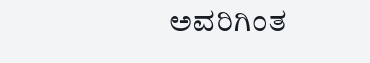ಅವರಿಗಿಂತ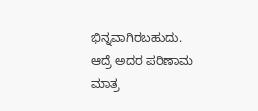ಭಿನ್ನವಾಗಿರಬಹುದು. ಆದ್ರೆ ಅದರ ಪರಿಣಾಮ ಮಾತ್ರ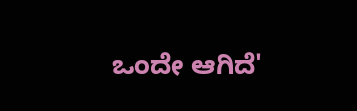ಒಂದೇ ಆಗಿದೆ'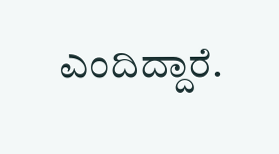ಎಂದಿದ್ದಾರೆ.